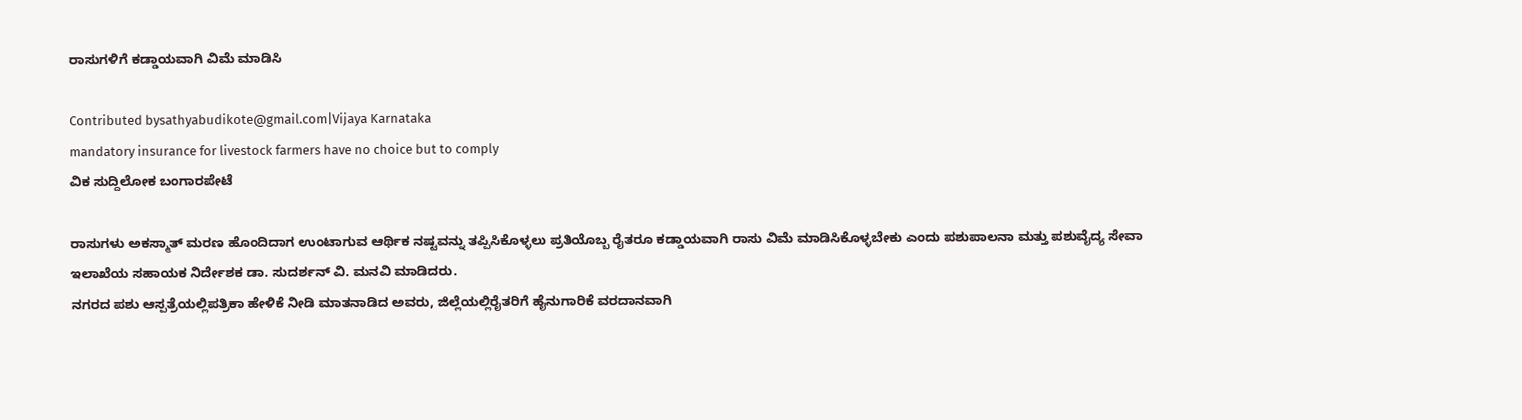ರಾಸುಗಳಿಗೆ ಕಡ್ಡಾಯವಾಗಿ ವಿಮೆ ಮಾಡಿಸಿ

Contributed bysathyabudikote@gmail.com|Vijaya Karnataka
mandatory insurance for livestock farmers have no choice but to comply
ವಿಕ ಸುದ್ದಿಲೋಕ ಬಂಗಾರಪೇಟೆ

ರಾಸುಗಳು ಅಕಸ್ಮಾತ್ ಮರಣ ಹೊಂದಿದಾಗ ಉಂಟಾಗುವ ಆರ್ಥಿಕ ನಷ್ಟವನ್ನು ತಪ್ಪಿಸಿಕೊಳ್ಳಲು ಪ್ರತಿಯೊಬ್ಬ ರೈತರೂ ಕಡ್ಡಾಯವಾಗಿ ರಾಸು ವಿಮೆ ಮಾಡಿಸಿಕೊಳ್ಳಬೇಕು ಎಂದು ಪಶುಪಾಲನಾ ಮತ್ತು ಪಶುವೈದ್ಯ ಸೇವಾ ಇಲಾಖೆಯ ಸಹಾಯಕ ನಿರ್ದೇಶಕ ಡಾ. ಸುದರ್ಶನ್ ವಿ. ಮನವಿ ಮಾಡಿದರು.
ನಗರದ ಪಶು ಆಸ್ಪತ್ರೆಯಲ್ಲಿಪತ್ರಿಕಾ ಹೇಳಿಕೆ ನೀಡಿ ಮಾತನಾಡಿದ ಅವರು, ಜಿಲ್ಲೆಯಲ್ಲಿರೈತರಿಗೆ ಹೈನುಗಾರಿಕೆ ವರದಾನವಾಗಿ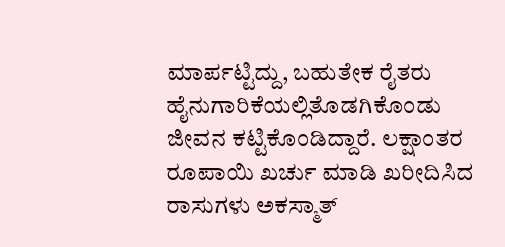ಮಾರ್ಪಟ್ಟಿದ್ದು, ಬಹುತೇಕ ರೈತರು ಹೈನುಗಾರಿಕೆಯಲ್ಲಿತೊಡಗಿಕೊಂಡು ಜೀವನ ಕಟ್ಟಿಕೊಂಡಿದ್ದಾರೆ. ಲಕ್ಷಾಂತರ ರೂಪಾಯಿ ಖರ್ಚು ಮಾಡಿ ಖರೀದಿಸಿದ ರಾಸುಗಳು ಅಕಸ್ಮಾತ್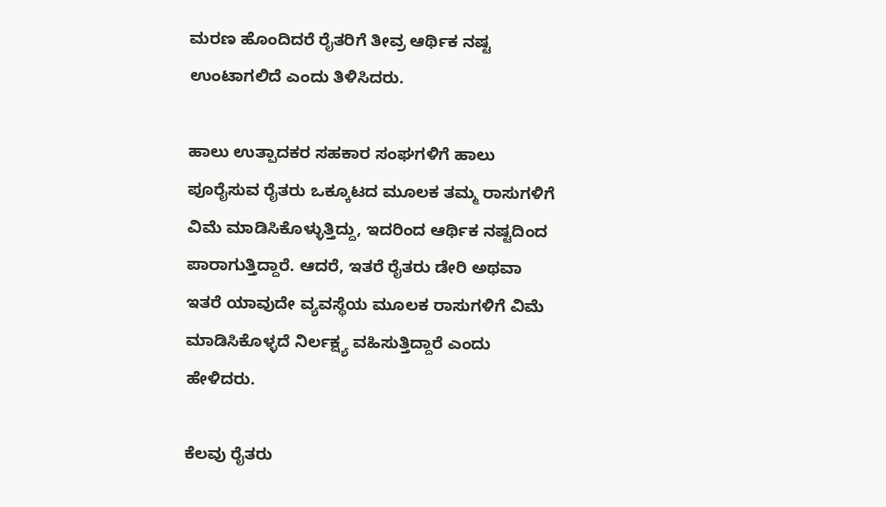ಮರಣ ಹೊಂದಿದರೆ ರೈತರಿಗೆ ತೀವ್ರ ಆರ್ಥಿಕ ನಷ್ಟ ಉಂಟಾಗಲಿದೆ ಎಂದು ತಿಳಿಸಿದರು.

ಹಾಲು ಉತ್ಪಾದಕರ ಸಹಕಾರ ಸಂಘಗಳಿಗೆ ಹಾಲು ಪೂರೈಸುವ ರೈತರು ಒಕ್ಕೂಟದ ಮೂಲಕ ತಮ್ಮ ರಾಸುಗಳಿಗೆ ವಿಮೆ ಮಾಡಿಸಿಕೊಳ್ಳುತ್ತಿದ್ದು, ಇದರಿಂದ ಆರ್ಥಿಕ ನಷ್ಟದಿಂದ ಪಾರಾಗುತ್ತಿದ್ದಾರೆ. ಆದರೆ, ಇತರೆ ರೈತರು ಡೇರಿ ಅಥವಾ ಇತರೆ ಯಾವುದೇ ವ್ಯವಸ್ಥೆಯ ಮೂಲಕ ರಾಸುಗಳಿಗೆ ವಿಮೆ ಮಾಡಿಸಿಕೊಳ್ಳದೆ ನಿರ್ಲಕ್ಷ್ಯ ವಹಿಸುತ್ತಿದ್ದಾರೆ ಎಂದು ಹೇಳಿದರು.

ಕೆಲವು ರೈತರು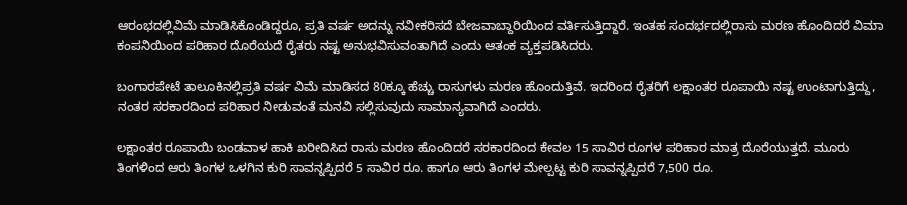ಆರಂಭದಲ್ಲಿವಿಮೆ ಮಾಡಿಸಿಕೊಂಡಿದ್ದರೂ, ಪ್ರತಿ ವರ್ಷ ಅದನ್ನು ನವೀಕರಿಸದೆ ಬೇಜವಾಬ್ದಾರಿಯಿಂದ ವರ್ತಿಸುತ್ತಿದ್ದಾರೆ. ಇಂತಹ ಸಂದರ್ಭದಲ್ಲಿರಾಸು ಮರಣ ಹೊಂದಿದರೆ ವಿಮಾ ಕಂಪನಿಯಿಂದ ಪರಿಹಾರ ದೊರೆಯದೆ ರೈತರು ನಷ್ಟ ಅನುಭವಿಸುವಂತಾಗಿದೆ ಎಂದು ಆತಂಕ ವ್ಯಕ್ತಪಡಿಸಿದರು.

ಬಂಗಾರಪೇಟೆ ತಾಲೂಕಿನಲ್ಲಿಪ್ರತಿ ವರ್ಷ ವಿಮೆ ಮಾಡಿಸದ 80ಕ್ಕೂ ಹೆಚ್ಚು ರಾಸುಗಳು ಮರಣ ಹೊಂದುತ್ತಿವೆ. ಇದರಿಂದ ರೈತರಿಗೆ ಲಕ್ಷಾಂತರ ರೂಪಾಯಿ ನಷ್ಟ ಉಂಟಾಗುತ್ತಿದ್ದು, ನಂತರ ಸರಕಾರದಿಂದ ಪರಿಹಾರ ನೀಡುವಂತೆ ಮನವಿ ಸಲ್ಲಿಸುವುದು ಸಾಮಾನ್ಯವಾಗಿದೆ ಎಂದರು.

ಲಕ್ಷಾಂತರ ರೂಪಾಯಿ ಬಂಡವಾಳ ಹಾಕಿ ಖರೀದಿಸಿದ ರಾಸು ಮರಣ ಹೊಂದಿದರೆ ಸರಕಾರದಿಂದ ಕೇವಲ 15 ಸಾವಿರ ರೂಗಳ ಪರಿಹಾರ ಮಾತ್ರ ದೊರೆಯುತ್ತದೆ. ಮೂರು ತಿಂಗಳಿಂದ ಆರು ತಿಂಗಳ ಒಳಗಿನ ಕುರಿ ಸಾವನ್ನಪ್ಪಿದರೆ 5 ಸಾವಿರ ರೂ. ಹಾಗೂ ಆರು ತಿಂಗಳ ಮೇಲ್ಪಟ್ಟ ಕುರಿ ಸಾವನ್ನಪ್ಪಿದರೆ 7,500 ರೂ.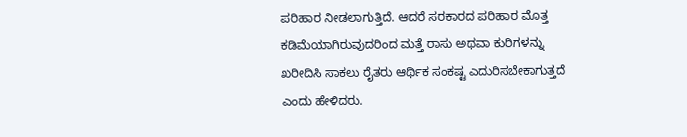ಪರಿಹಾರ ನೀಡಲಾಗುತ್ತಿದೆ. ಆದರೆ ಸರಕಾರದ ಪರಿಹಾರ ಮೊತ್ತ ಕಡಿಮೆಯಾಗಿರುವುದರಿಂದ ಮತ್ತೆ ರಾಸು ಅಥವಾ ಕುರಿಗಳನ್ನು ಖರೀದಿಸಿ ಸಾಕಲು ರೈತರು ಆರ್ಥಿಕ ಸಂಕಷ್ಟ ಎದುರಿಸಬೇಕಾಗುತ್ತದೆ ಎಂದು ಹೇಳಿದರು.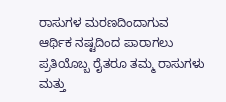ರಾಸುಗಳ ಮರಣದಿಂದಾಗುವ ಆರ್ಥಿಕ ನಷ್ಟದಿಂದ ಪಾರಾಗಲು ಪ್ರತಿಯೊಬ್ಬ ರೈತರೂ ತಮ್ಮ ರಾಸುಗಳು ಮತ್ತು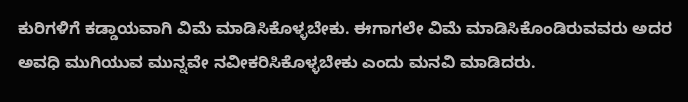ಕುರಿಗಳಿಗೆ ಕಡ್ಡಾಯವಾಗಿ ವಿಮೆ ಮಾಡಿಸಿಕೊಳ್ಳಬೇಕು. ಈಗಾಗಲೇ ವಿಮೆ ಮಾಡಿಸಿಕೊಂಡಿರುವವರು ಅದರ ಅವಧಿ ಮುಗಿಯುವ ಮುನ್ನವೇ ನವೀಕರಿಸಿಕೊಳ್ಳಬೇಕು ಎಂದು ಮನವಿ ಮಾಡಿದರು.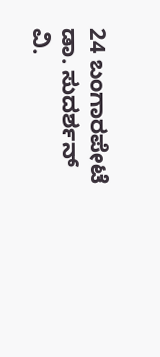24 ಬಂಗಾರಪೇಟೆ ಡಾ. ಸುದರ್ಶನ್ ವಿ.